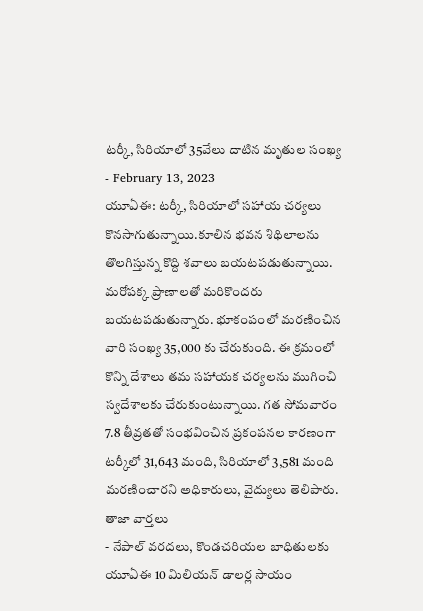టర్కీ, సిరియాలో 35వేలు దాటిన మృతుల సంఖ్య
- February 13, 2023
యూఏఈ: టర్కీ, సిరియాలో సహాయ చర్యలు కొనసాగుతున్నాయి.కూలిన భవన శిథిలాలను తొలగిస్తున్న కొద్ది శవాలు బయటపడుతున్నాయి. మరోపక్క ప్రాణాలతో మరికొందరు బయటపడుతున్నారు. భూకంపంలో మరణించిన వారి సంఖ్య 35,000 కు చేరుకుంది. ఈ క్రమంలో కొన్ని దేశాలు తమ సహాయక చర్యలను ముగించి స్వదేశాలకు చేరుకుంటున్నాయి. గత సోమవారం 7.8 తీవ్రతతో సంభవించిన ప్రకంపనల కారణంగా టర్కీలో 31,643 మంది, సిరియాలో 3,581 మంది మరణించారని అధికారులు, వైద్యులు తెలిపారు.
తాజా వార్తలు
- నేపాల్ వరదలు, కొండచరియల బాధితులకు యూఏఈ 10 మిలియన్ డాలర్ల సాయం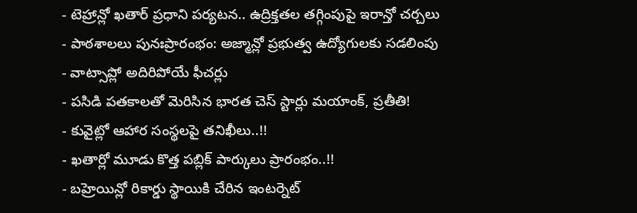- టెహ్రాన్లో ఖతార్ ప్రధాని పర్యటన.. ఉద్రిక్తతల తగ్గింపుపై ఇరాన్తో చర్చలు
- పాఠశాలలు పునఃప్రారంభం: అజ్మాన్లో ప్రభుత్వ ఉద్యోగులకు సడలింపు
- వాట్సాప్లో అదిరిపోయే ఫీచర్లు
- పసిడి పతకాలతో మెరిసిన భారత చెస్ స్టార్లు మయాంక్, ప్రతీతి!
- కువైట్లో ఆహార సంస్థలపై తనిఖీలు..!!
- ఖతార్లో మూడు కొత్త పబ్లిక్ పార్కులు ప్రారంభం..!!
- బహ్రెయిన్లో రికార్డు స్థాయికి చేరిన ఇంటర్నెట్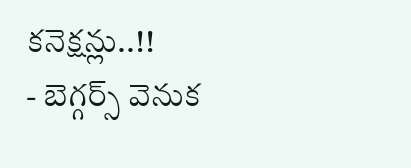కనెక్షన్లు..!!
- బెగ్గర్స్ వెనుక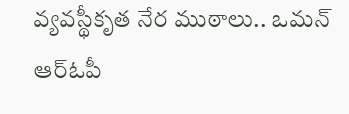వ్యవస్థీకృత నేర ముఠాలు.. ఒమన్ ఆర్ఓపీ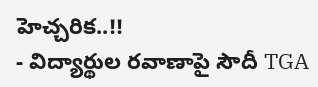హెచ్చరిక..!!
- విద్యార్థుల రవాణాపై సౌదీ TGA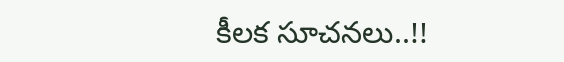కీలక సూచనలు..!!